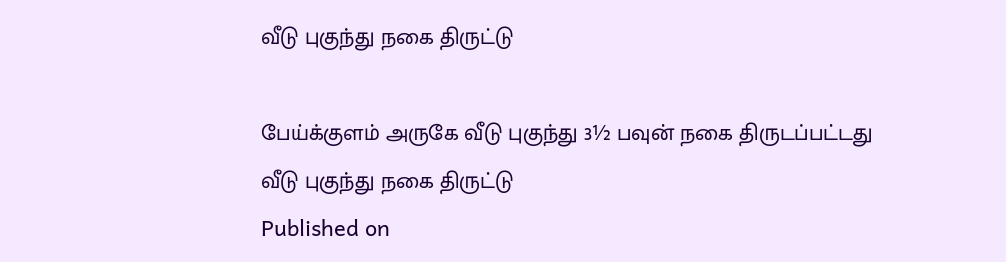வீடு புகுந்து நகை திருட்டு

பேய்க்குளம் அருகே வீடு புகுந்து 3½ பவுன் நகை திருடப்பட்டது
வீடு புகுந்து நகை திருட்டு
Published on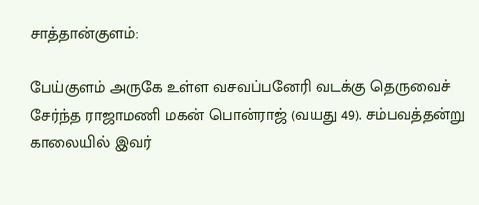சாத்தான்குளம்:

பேய்குளம் அருகே உள்ள வசவப்பனேரி வடக்கு தெருவைச் சேர்ந்த ராஜாமணி மகன் பொன்ராஜ் (வயது 49). சம்பவத்தன்று காலையில் இவர்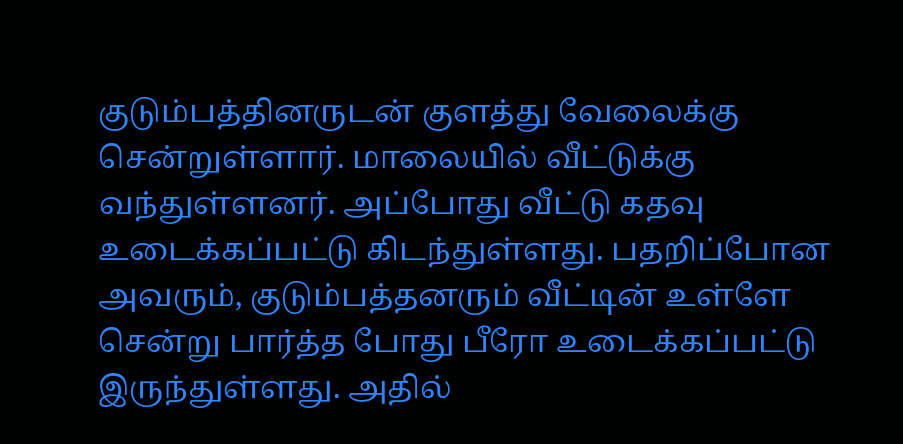குடும்பத்தினருடன் குளத்து வேலைக்கு சென்றுள்ளார். மாலையில் வீட்டுக்கு வந்துள்ளனர். அப்போது வீட்டு கதவு உடைக்கப்பட்டு கிடந்துள்ளது. பதறிப்போன அவரும், குடும்பத்தனரும் வீட்டின் உள்ளே சென்று பார்த்த போது பீரோ உடைக்கப்பட்டு இருந்துள்ளது. அதில்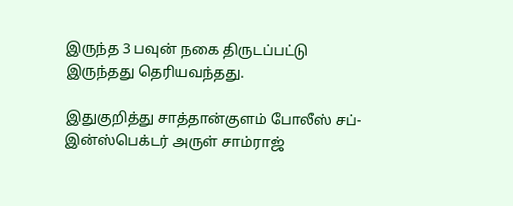இருந்த 3 பவுன் நகை திருடப்பட்டு இருந்தது தெரியவந்தது.

இதுகுறித்து சாத்தான்குளம் போலீஸ் சப்-இன்ஸ்பெக்டர் அருள் சாம்ராஜ்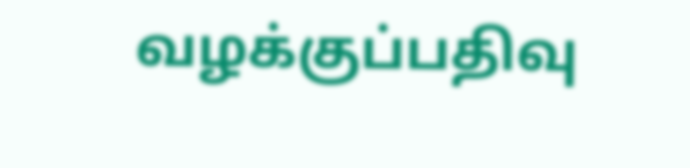வழக்குப்பதிவு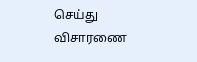செய்து விசாரணை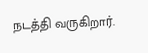நடத்தி வருகிறார்.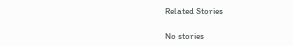Related Stories

No stories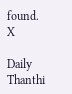found.
X

Daily Thanthi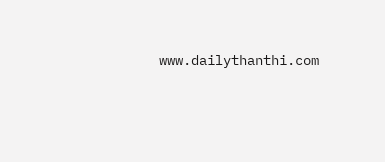www.dailythanthi.com